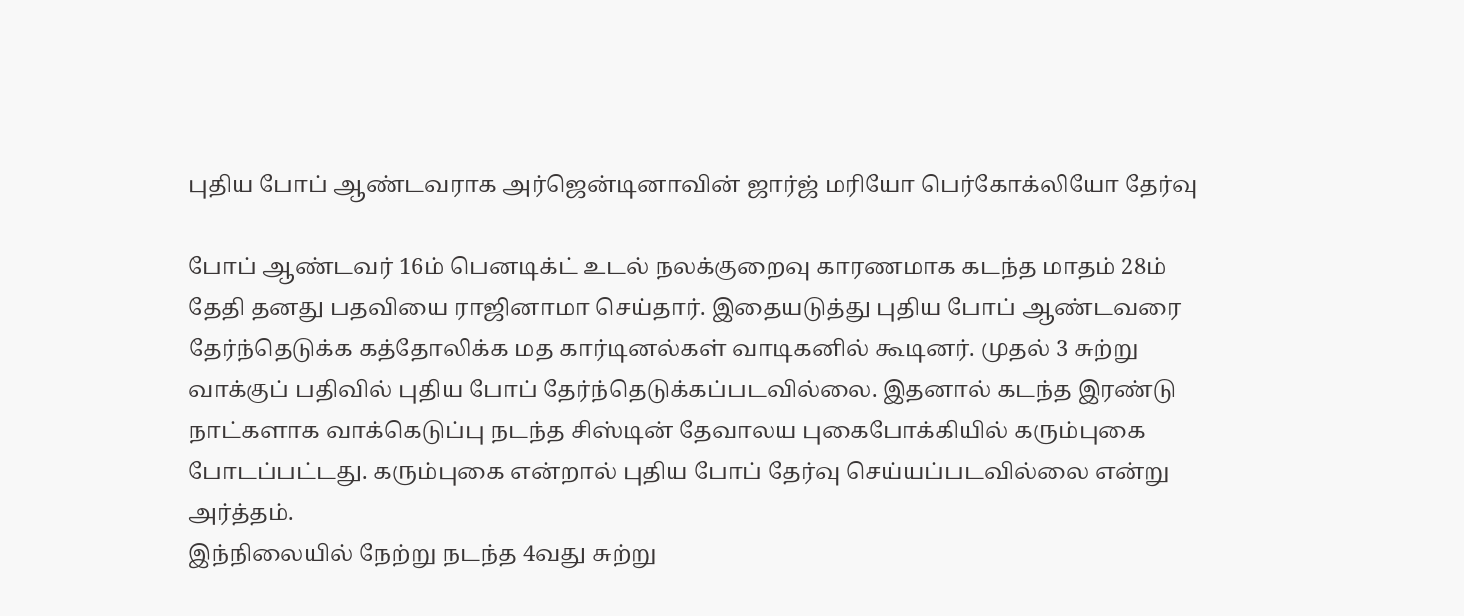புதிய போப் ஆண்டவராக அர்ஜென்டினாவின் ஜார்ஜ் மரியோ பெர்கோக்லியோ தேர்வு

போப் ஆண்டவர் 16ம் பெனடிக்ட் உடல் நலக்குறைவு காரணமாக கடந்த மாதம் 28ம் தேதி தனது பதவியை ராஜினாமா செய்தார். இதையடுத்து புதிய போப் ஆண்டவரை தேர்ந்தெடுக்க கத்தோலிக்க மத கார்டினல்கள் வாடிகனில் கூடினர். முதல் 3 சுற்று வாக்குப் பதிவில் புதிய போப் தேர்ந்தெடுக்கப்படவில்லை. இதனால் கடந்த இரண்டு நாட்களாக வாக்கெடுப்பு நடந்த சிஸ்டின் தேவாலய புகைபோக்கியில் கரும்புகை போடப்பட்டது. கரும்புகை என்றால் புதிய போப் தேர்வு செய்யப்படவில்லை என்று அர்த்தம்.
இந்நிலையில் நேற்று நடந்த 4வது சுற்று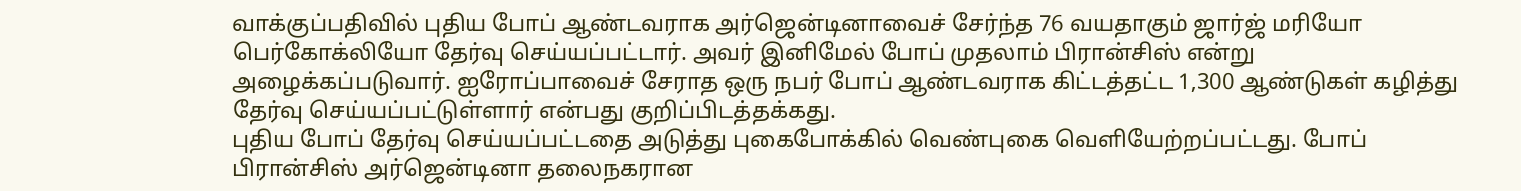வாக்குப்பதிவில் புதிய போப் ஆண்டவராக அர்ஜென்டினாவைச் சேர்ந்த 76 வயதாகும் ஜார்ஜ் மரியோ பெர்கோக்லியோ தேர்வு செய்யப்பட்டார். அவர் இனிமேல் போப் முதலாம் பிரான்சிஸ் என்று அழைக்கப்படுவார். ஐரோப்பாவைச் சேராத ஒரு நபர் போப் ஆண்டவராக கிட்டத்தட்ட 1,300 ஆண்டுகள் கழித்து தேர்வு செய்யப்பட்டுள்ளார் என்பது குறிப்பிடத்தக்கது.
புதிய போப் தேர்வு செய்யப்பட்டதை அடுத்து புகைபோக்கில் வெண்புகை வெளியேற்றப்பட்டது. போப் பிரான்சிஸ் அர்ஜென்டினா தலைநகரான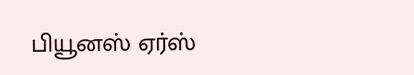பியூனஸ் ஏர்ஸ்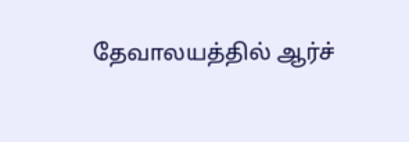தேவாலயத்தில் ஆர்ச்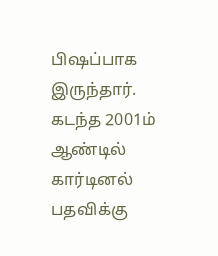பிஷப்பாக இருந்தார். கடந்த 2001ம் ஆண்டில் கார்டினல் பதவிக்கு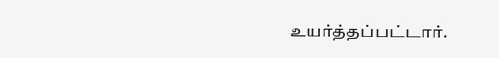உயர்த்தப்பட்டார்.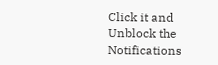Click it and Unblock the Notifications